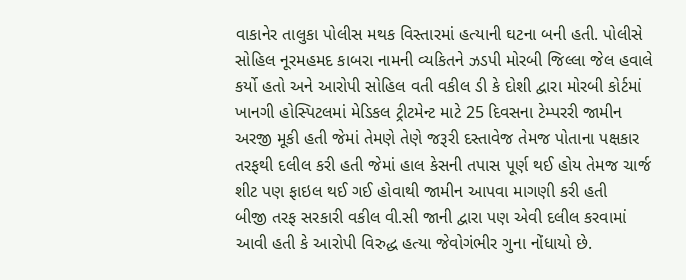વાકાનેર તાલુકા પોલીસ મથક વિસ્તારમાં હત્યાની ઘટના બની હતી. પોલીસે સોહિલ નૂરમહમદ કાબરા નામની વ્યકિતને ઝડપી મોરબી જિલ્લા જેલ હવાલે કર્યો હતો અને આરોપી સોહિલ વતી વકીલ ડી કે દોશી દ્વારા મોરબી કોર્ટમાં ખાનગી હોસ્પિટલમાં મેડિકલ ટ્રીટમેન્ટ માટે 25 દિવસના ટેમ્પરરી જામીન અરજી મૂકી હતી જેમાં તેમણે તેણે જરૂરી દસ્તાવેજ તેમજ પોતાના પક્ષકાર તરફથી દલીલ કરી હતી જેમાં હાલ કેસની તપાસ પૂર્ણ થઈ હોય તેમજ ચાર્જ શીટ પણ ફાઇલ થઈ ગઈ હોવાથી જામીન આપવા માગણી કરી હતી
બીજી તરફ સરકારી વકીલ વી.સી જાની દ્વારા પણ એવી દલીલ કરવામાં આવી હતી કે આરોપી વિરુદ્ધ હત્યા જેવોગંભીર ગુના નોંધાયો છે.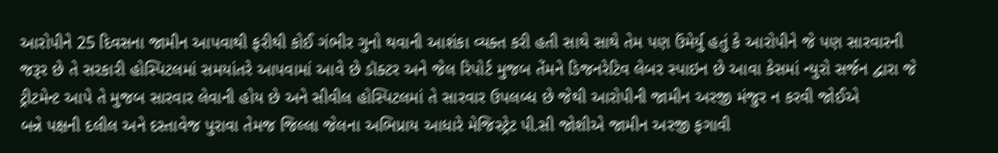આરોપીને 25 દિવસના જામીન આપવાથી ફરીથી કોઈ ગંભીર ગુનો થવાની આશંકા વ્યક્ત કરી હતી સાથે સાથે તેમ પણ ઉંમેર્યુ હતું કે આરોપીને જે પણ સારવારની જરૂર છે તે સરકારી હોસ્પિટલમાં સમયાંતરે આપવામાં આવે છે ડૉક્ટર અને જેલ રિપોર્ટ મુજબ તેંમને ડિજનરેટિવ લેબર સ્પાઇન છે આવા કેસમાં ન્યુરો સર્જન દ્વારા જે ટ્રીટમેન્ટ આપે તે મુજબ સારવાર લેવાની હોય છે અને સીવીલ હોસ્પિટલમાં તે સારવાર ઉપલબ્ધ છે જેથી આરોપીની જામીન અરજી મંજુર ન કરવી જોઈએ
બન્ને પક્ષની દલીલ અને દસ્તાવેજ પુરાવા તેમજ જિલ્લા જેલના અભિપ્રાય આધારે મેજિસ્ટ્રેટ પી.સી જોશીએ જામીન અરજી ફગાવી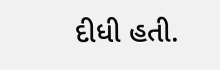દીધી હતી.